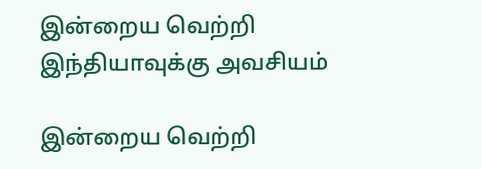இன்றைய வெற்றி இந்தியாவுக்கு அவசியம்

இன்றைய வெற்றி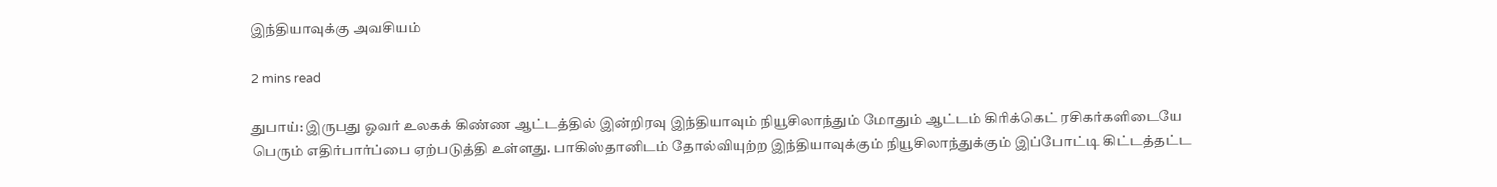இந்தியாவுக்கு அவசியம்

2 mins read

துபாய்: இருபது ஓவர் உலகக் கிண்ண ஆட்டத்தில் இன்றிரவு இந்தியாவும் நியூசிலாந்தும் மோதும் ஆட்டம் கிரிக்கெட் ரசிகர்களிடையே பெரும் எதிர்பார்ப்பை ஏற்படுத்தி உள்ளது. பாகிஸ்தானிடம் தோல்வியுற்ற இந்தியாவுக்கும் நியூசிலாந்துக்கும் இப்போட்டி கிட்டத்தட்ட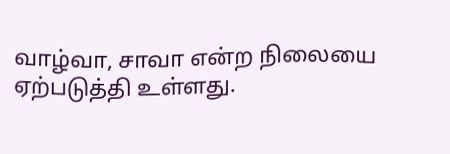வாழ்வா, சாவா என்ற நிலையை ஏற்படுத்தி உள்ளது.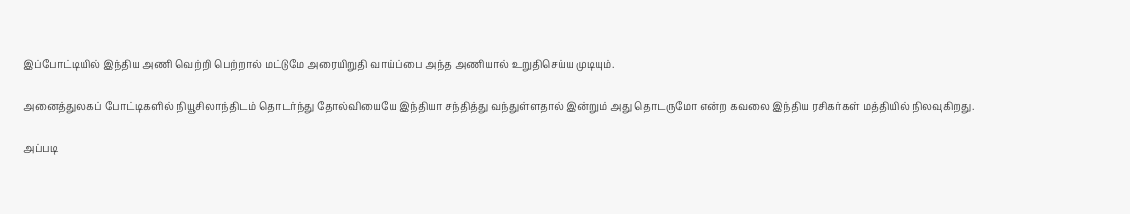இப்போட்டியில் இந்திய அணி வெற்றி பெற்றால் மட்டுமே அரையிறுதி வாய்ப்பை அந்த அணியால் உறுதிசெய்ய முடியும்.

அனைத்துலகப் போட்டிகளில் நியூசிலாந்திடம் தொடர்ந்து தோல்வியையே இந்தியா சந்தித்து வந்துள்ளதால் இன்றும் அது தொடருமோ என்ற கவலை இந்திய ரசிகர்கள் மத்தியில் நிலவுகிறது.

அப்படி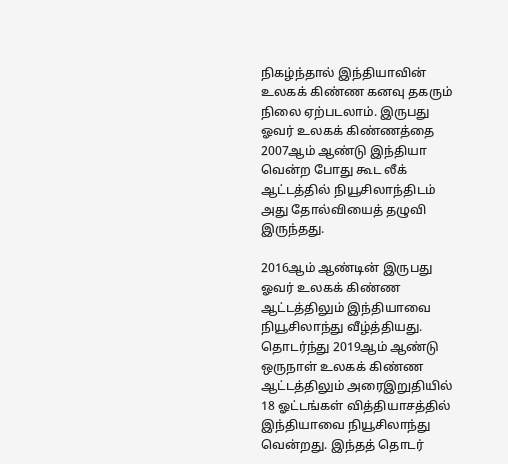நிகழ்ந்தால் இந்தியாவின் உலகக் கிண்ண கனவு தகரும் நிலை ஏற்படலாம். இருபது ஓவர் உலகக் கிண்ணத்தை 2007ஆம் ஆண்டு இந்தியா வென்ற போது கூட லீக் ஆட்டத்தில் நியூசிலாந்திடம் அது தோல்வியைத் தழுவி இருந்தது.

2016ஆம் ஆண்டின் இருபது ஓவர் உலகக் கிண்ண ஆட்டத்திலும் இந்தியாவை நியூசிலாந்து வீழ்த்தியது. தொடர்ந்து 2019ஆம் ஆண்டு ஒருநாள் உலகக் கிண்ண ஆட்டத்திலும் அரைஇறுதியில் 18 ஓட்டங்கள் வித்தியாசத்தில் இந்தியாவை நியூசிலாந்து வென்றது. இந்தத் தொடர்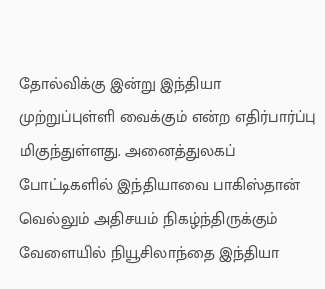தோல்விக்கு இன்று இந்தியா முற்றுப்புள்ளி வைக்கும் என்ற எதிர்பார்ப்பு மிகுந்துள்ளது. அனைத்துலகப் போட்டிகளில் இந்தியாவை பாகிஸ்தான் வெல்லும் அதிசயம் நிகழ்ந்திருக்கும் வேளையில் நியூசிலாந்தை இந்தியா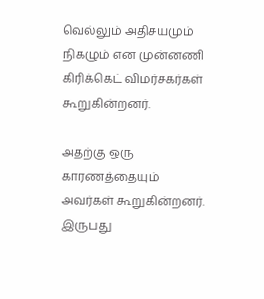வெல்லும் அதிசயமும் நிகழும் என முன்னணி கிரிக்கெட் விமர்சகர்கள் கூறுகின்றனர்.

அதற்கு ஒரு காரணத்தையும் அவர்கள் கூறுகின்றனர். இருபது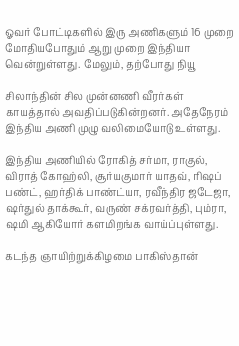ஓவர் போட்டிகளில் இரு அணிகளும் 16 முறை மோதியபோதும் ஆறு முறை இந்தியா வென்றுள்ளது. மேலும், தற்போது நியூ

சிலாந்தின் சில முன்னணி வீரர்கள் காயத்தால் அவதிப்படுகின்றனர். அதேநேரம் இந்திய அணி முழு வலிமையோடு உள்ளது.

இந்திய அணியில் ரோகித் சர்மா, ராகுல், விராத் கோஹ்லி, சூர்யகுமார் யாதவ், ரிஷப் பண்ட், ஹர்திக் பாண்ட்யா, ரவீந்திர ஜடேஜா, ஷர்துல் தாக்கூர், வருண் சக்ரவர்த்தி, பும்ரா, ஷமி ஆகியோர் களமிறங்க வாய்ப்புள்ளது.

கடந்த ஞாயிற்றுக்கிழமை பாகிஸ்தான்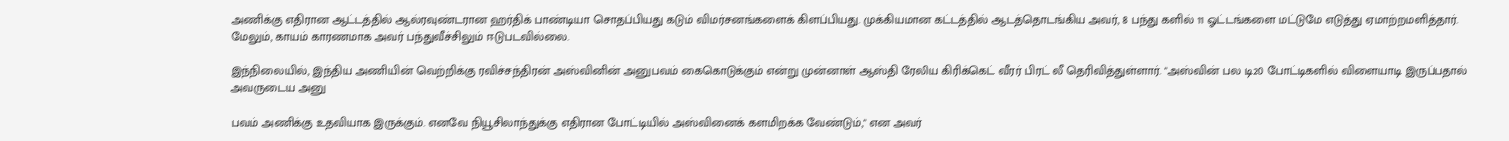அணிக்கு எதிரான ஆட்டத்தில் ஆல்ரவுண்டரான ஹர்திக் பாண்டியா சொதப்பியது கடும் விமர்சனங்களைக் கிளப்பியது. முக்கியமான கட்டத்தில் ஆடத்தொடங்கிய அவர், 8 பந்து களில் 11 ஓட்டங்களை மட்டுமே எடுத்து ஏமாற்றமளித்தார். மேலும், காயம் காரணமாக அவர் பந்துவீச்சிலும் ஈடுபடவில்லை.

இந்நிலையில், இந்திய அணியின் வெற்றிக்கு ரவிச்சந்திரன் அஸ்வினின் அனுபவம் கைகொடுக்கும் என்று முன்னாள் ஆஸ்தி ரேலிய கிரிக்கெட் வீரர் பிரட் லீ தெரிவித்துள்ளார். "அஸ்வின் பல டி20 போட்டிகளில் விளையாடி இருப்பதால் அவருடைய அனு

பவம் அணிக்கு உதவியாக இருக்கும். எனவே நியூசிலாந்துக்கு எதிரான போட்டியில் அஸ்வினைக் களமிறக்க வேண்டும்," என அவர்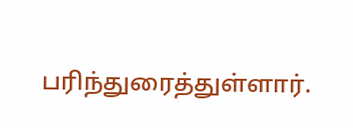பரிந்துரைத்துள்ளார்.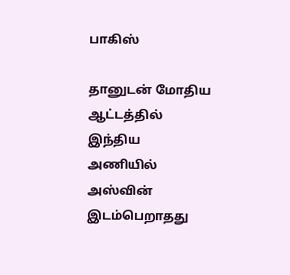பாகிஸ்

தானுடன் மோதிய ஆட்டத்தில் இந்திய அணியில் அஸ்வின் இடம்பெறாதது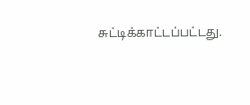சுட்டிக்காட்டப்பட்டது.